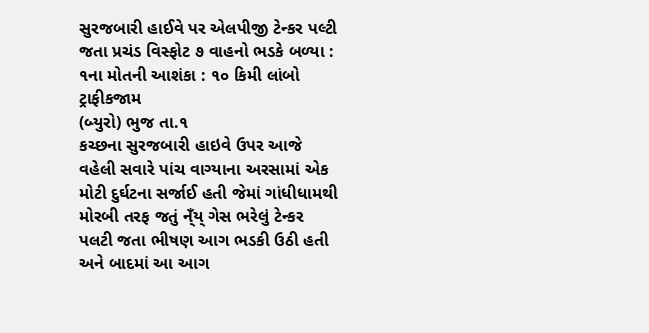સુરજબારી હાઈવે પર એલપીજી ટેન્કર પલ્ટી જતા પ્રચંડ વિસ્ફોટ ૭ વાહનો ભડકે બળ્યા : ૧ના મોતની આશંકા : ૧૦ કિમી લાંબો ટ્રાફીકજામ
(બ્યુરો) ભુજ તા.૧
કચ્છના સુરજબારી હાઇવે ઉપર આજે વહેલી સવારે પાંચ વાગ્યાના અરસામાં એક મોટી દુર્ઘટના સર્જાઈ હતી જેમાં ગાંધીધામથી મોરબી તરફ જતું ન્ઁય્ ગેસ ભરેલું ટેન્કર પલટી જતા ભીષણ આગ ભડકી ઉઠી હતી અને બાદમાં આ આગ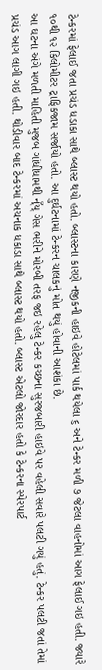ટેન્કરમાં ફેલાઈ જતા પ્રચંડ ધડાકા સાથે બ્લાસ્ટ થયો હતો. બ્લાસ્ટના કારણે નજીકની હાઇવે હોટેલમાં પાર્ક થયેલા ૬ અને ટેન્કર મળી ૭ જેટલા વાહનોમાં આગ ફેલાઈ ગઇ હતી. જ્યારે ૧૦થી ૧૨ કિલોમીટર ટ્રાફિકજામ સર્જાયો હતો. આ દુર્ઘટનામાં ટેન્કરન ચાલકનું મોત થયું હોવાની આશંકા છે.
આ ઘટના અંગે મળતી માહિતી મુજબ ગાંધીધામથી ન્ઁય્ ગેસ ભરીને મોરબી તરફ જઇ રહેલુ ટેન્કર કચ્છના સુરજબારી હાઇવે પર વહેલી સવારે પલટી ગયું હતું. ટેન્કર પલટી જતાં તેમાં પ્રચંડ આગ લાગી ગઇ હતી. થોડીવાર બાદ ટેન્કરમાં અચનાક ધકાડા સાથે બ્લાસ્ટ થયો હતો. બ્લાસ્ટ એટલો જોરદાર હતો કે ટેન્કરના સ્પેરપાર્ટ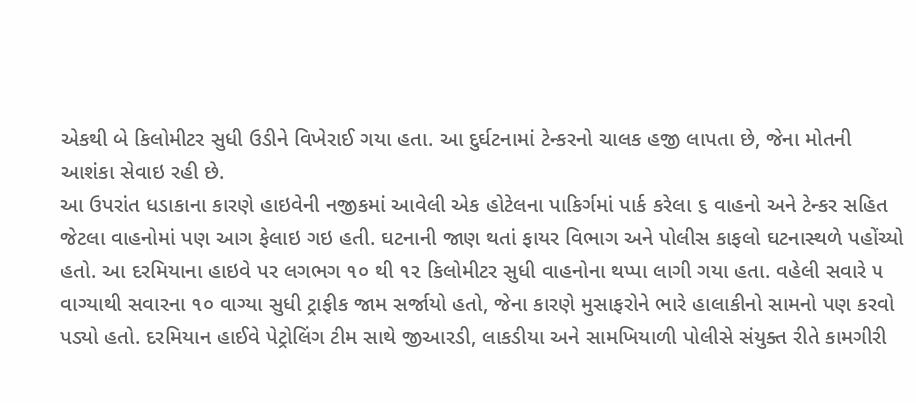એકથી બે કિલોમીટર સુધી ઉડીને વિખેરાઈ ગયા હતા. આ દુર્ઘટનામાં ટેન્કરનો ચાલક હજી લાપતા છે, જેના મોતની આશંકા સેવાઇ રહી છે.
આ ઉપરાંત ધડાકાના કારણે હાઇવેની નજીકમાં આવેલી એક હોટેલના પાકિર્ગમાં પાર્ક કરેલા ૬ વાહનો અને ટેન્કર સહિત જેટલા વાહનોમાં પણ આગ ફેલાઇ ગઇ હતી. ઘટનાની જાણ થતાં ફાયર વિભાગ અને પોલીસ કાફલો ઘટનાસ્થળે પહોંચ્યો હતો. આ દરમિયાના હાઇવે પર લગભગ ૧૦ થી ૧૨ કિલોમીટર સુધી વાહનોના થપ્પા લાગી ગયા હતા. વહેલી સવારે ૫ વાગ્યાથી સવારના ૧૦ વાગ્યા સુધી ટ્રાફીક જામ સર્જાયો હતો, જેના કારણે મુસાફરોને ભારે હાલાકીનો સામનો પણ કરવો પડ્યો હતો. દરમિયાન હાઈવે પેટ્રોલિંગ ટીમ સાથે જીઆરડી, લાકડીયા અને સામખિયાળી પોલીસે સંયુક્ત રીતે કામગીરી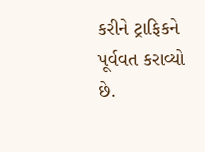કરીને ટ્રાફિકને પૂર્વવત કરાવ્યો છે.